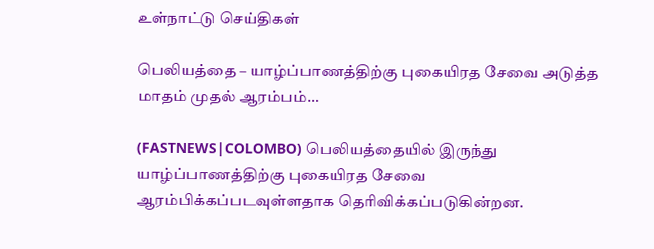உள்நாட்டு செய்திகள்

பெலியத்தை – யாழ்ப்பாணத்திற்கு புகையிரத சேவை அடுத்த மாதம் முதல் ஆரம்பம்…

(FASTNEWS|COLOMBO) பெலியத்தையில் இருந்து யாழ்ப்பாணத்திற்கு புகையிரத சேவை ஆரம்பிக்கப்படவுள்ளதாக தெரிவிக்கப்படுகின்றன.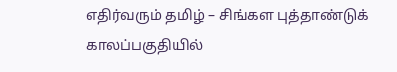எதிர்வரும் தமிழ் – சிங்கள புத்தாண்டுக் காலப்பகுதியில்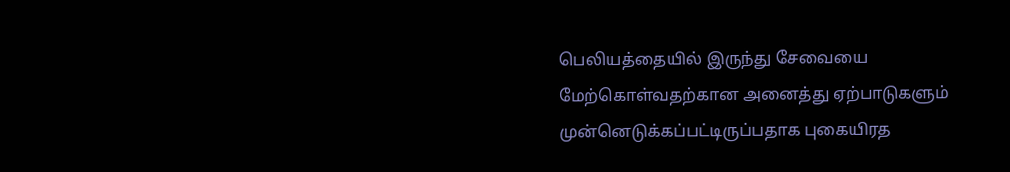பெலியத்தையில் இருந்து சேவையை மேற்கொள்வதற்கான அனைத்து ஏற்பாடுகளும் முன்னெடுக்கப்பட்டிருப்பதாக புகையிரத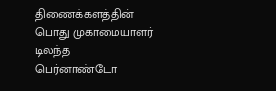திணைக்களத்தின் பொது முகாமையாளர் டிலந்த பெர்னாண்டோ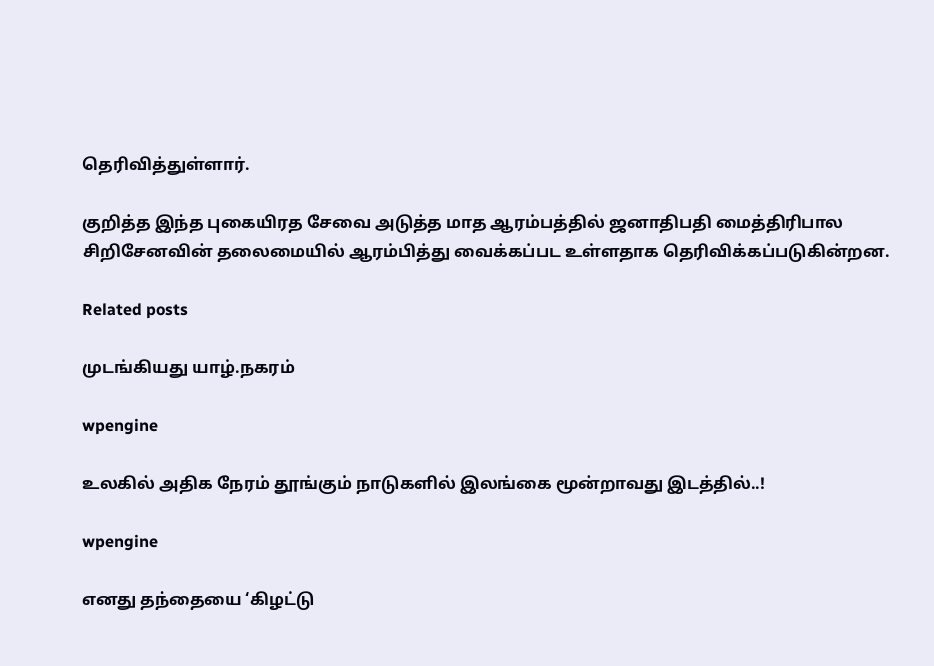தெரிவித்துள்ளார்.

குறித்த இந்த புகையிரத சேவை அடுத்த மாத ஆரம்பத்தில் ஜனாதிபதி மைத்திரிபால சிறிசேனவின் தலைமையில் ஆரம்பித்து வைக்கப்பட உள்ளதாக தெரிவிக்கப்படுகின்றன.

Related posts

முடங்கியது யாழ்.நகரம்

wpengine

உலகில் அதிக நேரம் தூங்கும் நாடுகளில் இலங்கை மூன்றாவது இடத்தில்..!

wpengine

எனது தந்தையை ‘கிழட்டு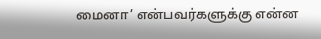மைனா’ என்பவர்களுக்கு என்ன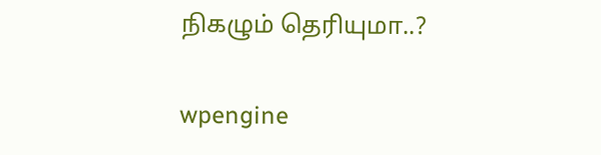நிகழும் தெரியுமா..?

wpengine